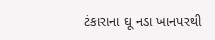ટંકારાના ઘૂ નડા ખાનપરથી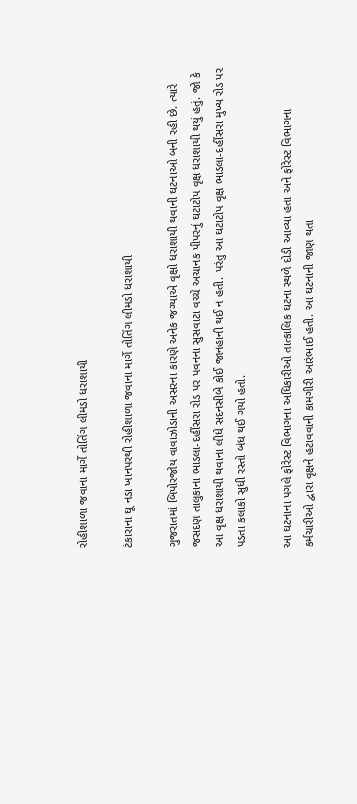રોહીશાળા જવાના માર્ગે તોતિંગ લીમડો ધરાશાયી

ટંકારાના ઘૂ નડા ખાનપરથી રોહીશાળા જવાના માર્ગે તોતિંગ લીમડો ધરાશાયી

ગુજરાતમાં બિપોરજોય વાવાઝોડાની અસરના કારણે અનેક જગ્યાએ વૃક્ષો ધરાશાયી થવાની ઘટનાઓ બની રહી છે. ત્યારે જસદણ તાલુકાના ભાડલા-દહીંસરા રોડ પર પવનના સુસવાટા વચ્ચે અચાનક પીપરનું ઘટાટોપ વૃક્ષ ધરાશાયી થયું હતું. જો કે આ વૃક્ષ ધરાશાયી થવાના લીધે સદનસીબે કોઈ જાનહાની થઈ ન હતી. પરંતુ આ ઘટાટોપ વૃક્ષ ભાડલા-દહીંસરા મુખ્ય રોડ પર પડતા કલાકો સુધી રસ્તો બંધ થઈ ગયો હતો.

આ ઘટનાના પગલે ફોરેસ્ટ વિભાગના અધિકારીઓ તાત્કાલિક ઘટના સ્થળે દોડી આવ્યા હતા અને ફોરેસ્ટ વિભાગના કર્મચારીઓ દ્વારા વૃક્ષને હટાવવાની કામગીરી આરંભાઈ હતી. આ ઘટનાની જાણ થતા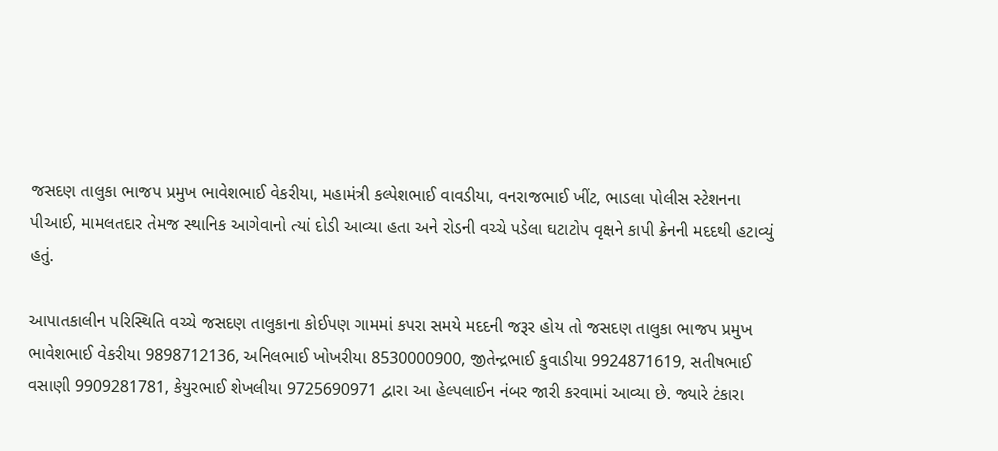જસદણ તાલુકા ભાજપ પ્રમુખ ભાવેશભાઈ વેકરીયા, મહામંત્રી કલ્પેશભાઈ વાવડીયા, વનરાજભાઈ ખીંટ, ભાડલા પોલીસ સ્ટેશનના પીઆઈ, મામલતદાર તેમજ સ્થાનિક આગેવાનો ત્યાં દોડી આવ્યા હતા અને રોડની વચ્ચે પડેલા ઘટાટોપ વૃક્ષને કાપી ક્રેનની મદદથી હટાવ્યું હતું.

આપાતકાલીન પરિસ્થિતિ વચ્ચે જસદણ તાલુકાના કોઈપણ ગામમાં કપરા સમયે મદદની જરૂર હોય તો જસદણ તાલુકા ભાજપ પ્રમુખ ભાવેશભાઈ વેકરીયા 9898712136, અનિલભાઈ ખોખરીયા 8530000900, જીતેન્દ્રભાઈ કુવાડીયા 9924871619, સતીષભાઈ વસાણી 9909281781, કેયુરભાઈ શેખલીયા 9725690971 દ્વારા આ હેલ્પલાઈન નંબર જારી કરવામાં આવ્યા છે. જ્યારે ટંકારા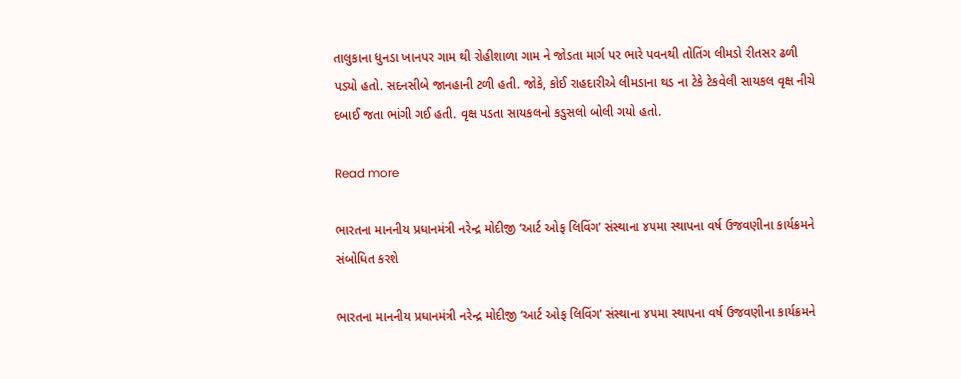તાલુકાના ધુનડા ખાનપર ગામ થી રોહીશાળા ગામ ને જોડતા માર્ગ પર ભારે પવનથી તોતિંગ લીમડો રીતસર ઢળી પડ્યો હતો. સદનસીબે જાનહાની ટળી હતી. જોકે, કોઈ રાહદારીએ લીમડાના થડ ના ટેકે ટેકવેલી સાયકલ વૃક્ષ નીચે દબાઈ જતા ભાંગી ગઈ હતી. વૃક્ષ પડતા સાયકલનો કડુસલો બોલી ગયો હતો.

Read more

ભારતના માનનીય પ્રધાનમંત્રી નરેન્દ્ર મોદીજી ‘આર્ટ ઓફ લિવિંગ’ સંસ્થાના ૪૫મા સ્થાપના વર્ષ ઉજવણીના કાર્યક્રમને સંબોધિત કરશે

ભારતના માનનીય પ્રધાનમંત્રી નરેન્દ્ર મોદીજી ‘આર્ટ ઓફ લિવિંગ’ સંસ્થાના ૪૫મા સ્થાપના વર્ષ ઉજવણીના કાર્યક્રમને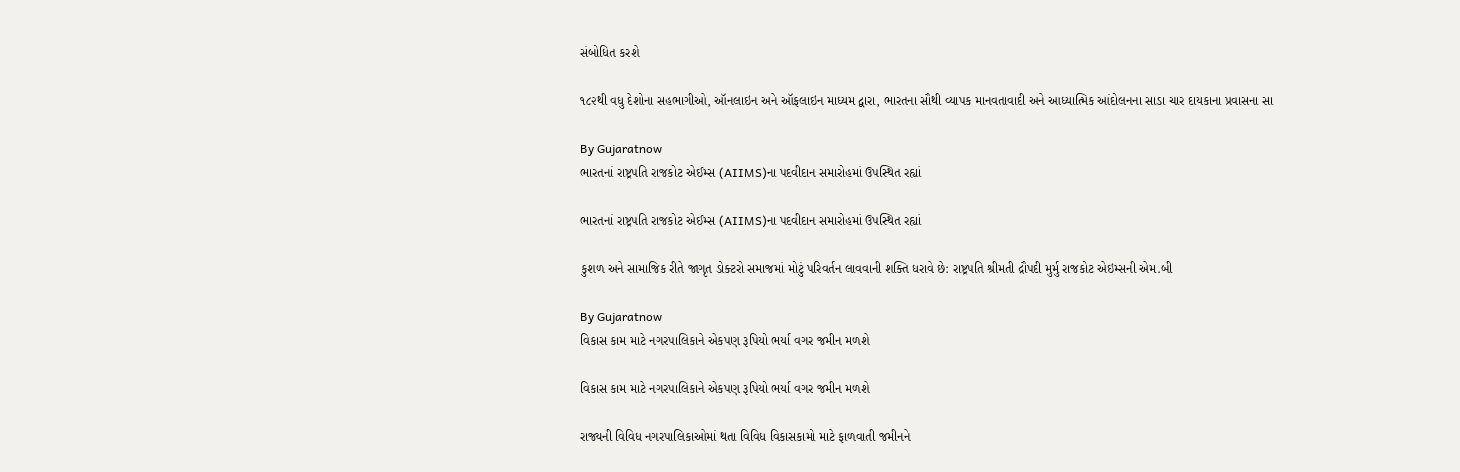સંબોધિત કરશે

૧૮૨થી વધુ દેશોના સહભાગીઓ, ઑનલાઇન અને ઑફલાઇન માધ્યમ દ્વારા, ભારતના સૌથી વ્યાપક માનવતાવાદી અને આધ્યાત્મિક આંદોલનના સાડા ચાર દાયકાના પ્રવાસના સા

By Gujaratnow
ભારતનાં રાષ્ટ્રપતિ રાજકોટ એઈમ્સ (AIIMS)ના પદવીદાન સમારોહમાં ઉપસ્થિત રહ્યાં

ભારતનાં રાષ્ટ્રપતિ રાજકોટ એઈમ્સ (AIIMS)ના પદવીદાન સમારોહમાં ઉપસ્થિત રહ્યાં

કુશળ અને સામાજિક રીતે જાગૃત ડોક્ટરો સમાજમાં મોટું પરિવર્તન લાવવાની શક્તિ ધરાવે છે: રાષ્ટ્રપતિ શ્રીમતી દ્રૌપદી મુર્મુ રાજકોટ એઇમ્સની એમ.બી

By Gujaratnow
વિકાસ કામ માટે નગરપાલિકાને એકપણ રૂપિયો ભર્યા વગર જમીન મળશે

વિકાસ કામ માટે નગરપાલિકાને એકપણ રૂપિયો ભર્યા વગર જમીન મળશે

રાજ્યની વિવિધ નગરપાલિકાઓમાં થતા વિવિધ વિકાસકામો માટે ફાળવાતી જમીનને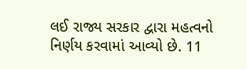લઈ રાજ્ય સરકાર દ્વારા મહત્વનો નિર્ણય કરવામાં આવ્યો છે. 11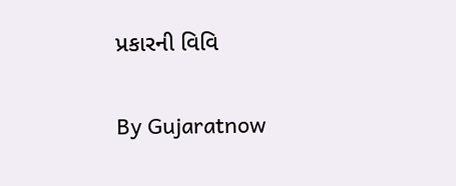પ્રકારની વિવિ

By Gujaratnow